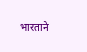भारताने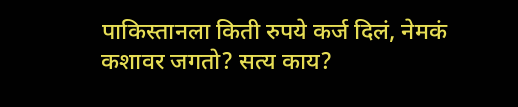पाकिस्तानला किती रुपये कर्ज दिलं, नेमकं कशावर जगतो? सत्य काय?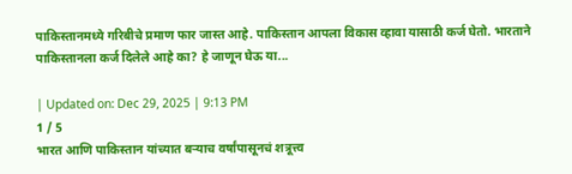पाकिस्तानमध्ये गरिबीचे प्रमाण फार जास्त आहे. पाकिस्तान आपला विकास व्हावा यासाठी कर्ज घेतो. भारताने पाकिस्तानला कर्ज दिलेले आहे का? हे जाणून घेऊ या...

| Updated on: Dec 29, 2025 | 9:13 PM
1 / 5
भारत आणि पाकिस्तान यांच्यात बऱ्याच वर्षांपासूनचं शत्रूत्त्व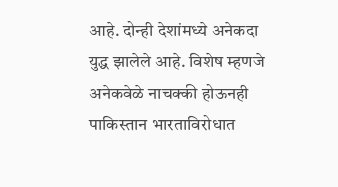आहे. दोन्ही देशांमध्ये अनेकदा युद्ध झालेले आहे. विशेष म्हणजे अनेकवेळे नाचक्की होऊनही पाकिस्तान भारताविरोधात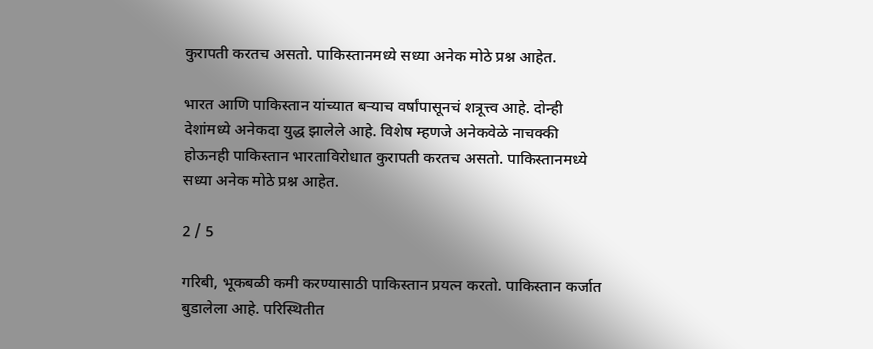कुरापती करतच असतो. पाकिस्तानमध्ये सध्या अनेक मोठे प्रश्न आहेत.

भारत आणि पाकिस्तान यांच्यात बऱ्याच वर्षांपासूनचं शत्रूत्त्व आहे. दोन्ही देशांमध्ये अनेकदा युद्ध झालेले आहे. विशेष म्हणजे अनेकवेळे नाचक्की होऊनही पाकिस्तान भारताविरोधात कुरापती करतच असतो. पाकिस्तानमध्ये सध्या अनेक मोठे प्रश्न आहेत.

2 / 5

गरिबी, भूकबळी कमी करण्यासाठी पाकिस्तान प्रयत्न करतो. पाकिस्तान कर्जात बुडालेला आहे. परिस्थितीत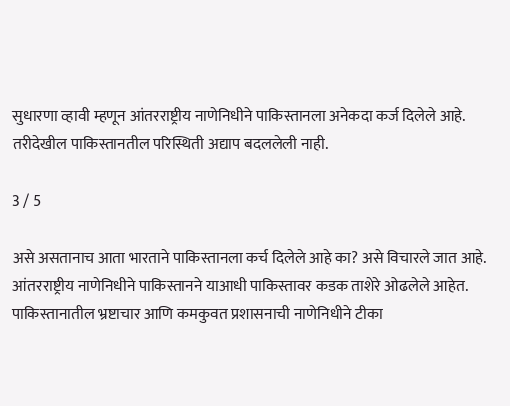सुधारणा व्हावी म्हणून आंतरराष्ट्रीय नाणेनिधीने पाकिस्तानला अनेकदा कर्ज दिलेले आहे. तरीदेखील पाकिस्तानतील परिस्थिती अद्याप बदललेली नाही.

3 / 5

असे असतानाच आता भारताने पाकिस्तानला कर्च दिलेले आहे का? असे विचारले जात आहे. आंतरराष्ट्रीय नाणेनिधीने पाकिस्तानने याआधी पाकिस्तावर कडक ताशेरे ओढलेले आहेत. पाकिस्तानातील भ्रष्टाचार आणि कमकुवत प्रशासनाची नाणेनिधीने टीका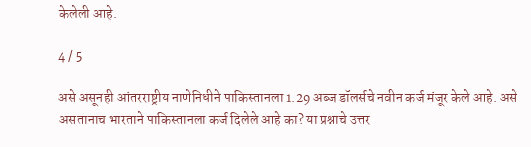केलेली आहे.

4 / 5

असे असूनही आंतरराष्ट्रीय नाणेनिधीने पाकिस्तानला 1.29 अब्ज डॉलर्सचे नवीन कर्ज मंजूर केले आहे. असे असतानाच भारताने पाकिस्तानला कर्ज दिलेले आहे का? या प्रश्नाचे उत्तर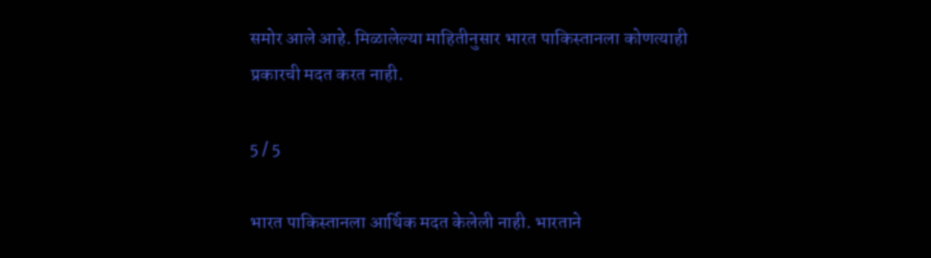समोर आले आहे. मिळालेल्या माहितीनुसार भारत पाकिस्तानला कोणत्याही प्रकारची मदत करत नाही.

5 / 5

भारत पाकिस्तानला आर्थिक मदत केलेली नाही. भारताने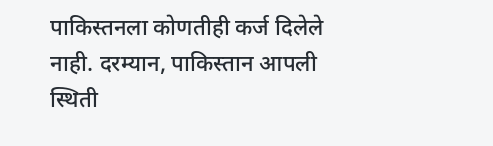पाकिस्तनला कोणतीही कर्ज दिलेले नाही. दरम्यान, पाकिस्तान आपली स्थिती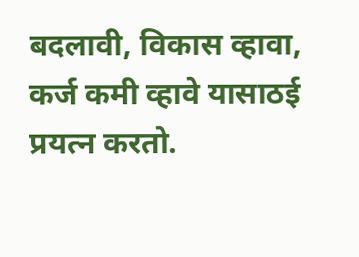बदलावी, विकास व्हावा, कर्ज कमी व्हावे यासाठई प्रयत्न करतो.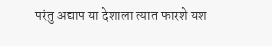परंतु अद्याप या देशाला त्यात फारशे यश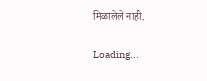मिळालेले नाही.

Loading...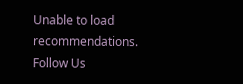Unable to load recommendations.
Follow Us